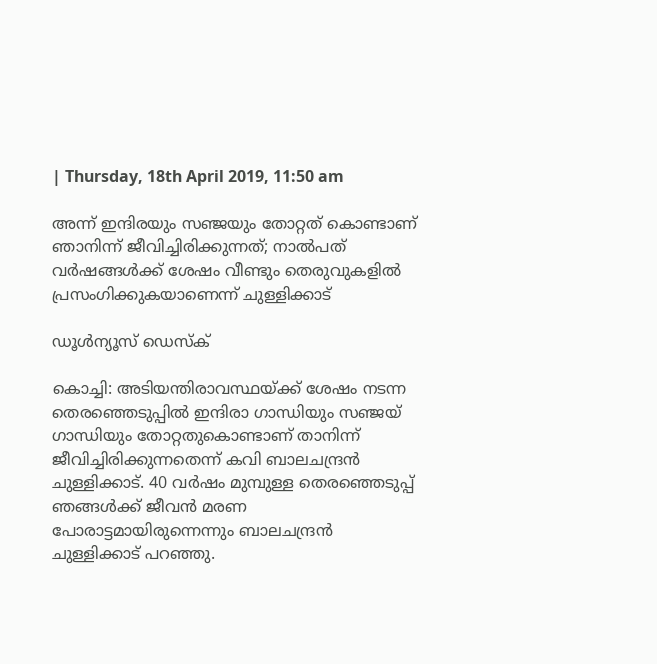| Thursday, 18th April 2019, 11:50 am

അന്ന് ഇന്ദിരയും സഞ്ജയും തോറ്റത് കൊണ്ടാണ് ഞാനിന്ന് ജീവിച്ചിരിക്കുന്നത്; നാല്‍പത് വര്‍ഷങ്ങള്‍ക്ക് ശേഷം വീണ്ടും തെരുവുകളില്‍ പ്രസംഗിക്കുകയാണെന്ന് ചുള്ളിക്കാട്

ഡൂള്‍ന്യൂസ് ഡെസ്‌ക്

കൊച്ചി: അടിയന്തിരാവസ്ഥയ്ക്ക് ശേഷം നടന്ന തെരഞ്ഞെടുപ്പില്‍ ഇന്ദിരാ ഗാന്ധിയും സഞ്ജയ് ഗാന്ധിയും തോറ്റതുകൊണ്ടാണ് താനിന്ന് ജീവിച്ചിരിക്കുന്നതെന്ന് കവി ബാലചന്ദ്രന്‍ ചുള്ളിക്കാട്. 40 വര്‍ഷം മുമ്പുള്ള തെരഞ്ഞെടുപ്പ് ഞങ്ങള്‍ക്ക് ജീവന്‍ മരണ പോരാട്ടമായിരുന്നെന്നും ബാലചന്ദ്രന്‍ ചുള്ളിക്കാട് പറഞ്ഞു.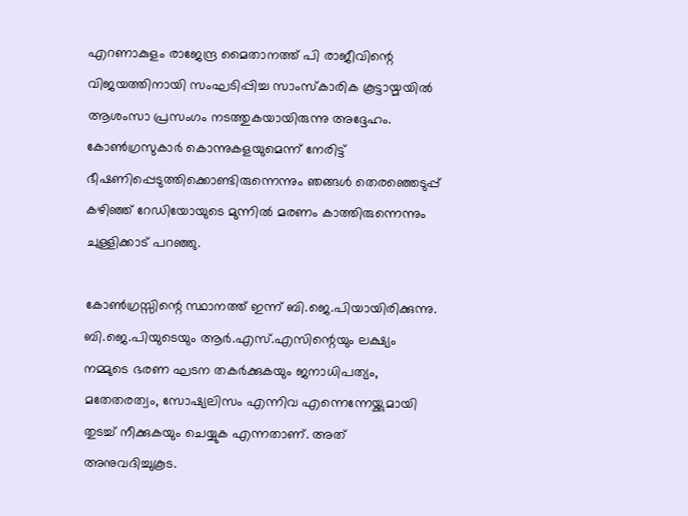എറണാകുളം രാജേന്ദ്ര മൈതാനത്ത് പി രാജീവിന്റെ വിജയത്തിനായി സംഘടിപ്പിച്ച സാംസ്‌കാരിക കൂട്ടായ്മയില്‍ ആശംസാ പ്രസംഗം നടത്തുകയായിരുന്നു അദ്ദേഹം. കോണ്‍ഗ്രസുകാര്‍ കൊന്നുകളയുമെന്ന് നേരിട്ട് ഭീഷണിപ്പെടുത്തിക്കൊണ്ടിരുന്നെന്നും ഞങ്ങള്‍ തെരഞ്ഞെടുപ്പ് കഴിഞ്ഞ് റേഡിയോയുടെ മുന്നില്‍ മരണം കാത്തിരുന്നെന്നും ചുള്ളിക്കാട് പറഞ്ഞു.

കോണ്‍ഗ്രസ്സിന്റെ സ്ഥാനത്ത് ഇന്ന് ബി.ജെ.പിയായിരിക്കുന്നു. ബി.ജെ.പിയുടെയും ആര്‍.എസ്.എസിന്റെയും ലക്ഷ്യം നമ്മുടെ ഭരണ ഘടന തകര്‍ക്കുകയും ജനാധിപത്യം, മതേതരത്വം, സോഷ്യലിസം എന്നിവ എന്നെന്നേയ്ക്കുമായി തുടച്ച് നീക്കുകയും ചെയ്യുക എന്നതാണ്. അത് അനുവദിച്ചുകൂട.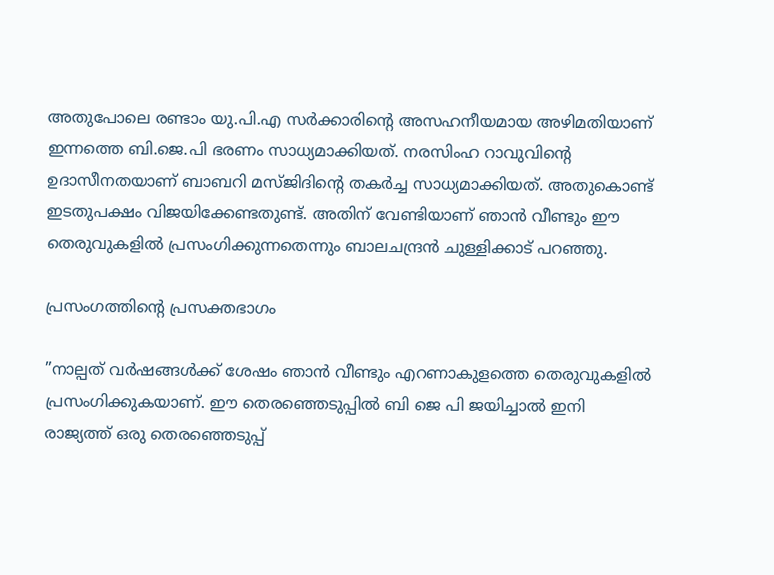അതുപോലെ രണ്ടാം യു.പി.എ സര്‍ക്കാരിന്റെ അസഹനീയമായ അഴിമതിയാണ് ഇന്നത്തെ ബി.ജെ.പി ഭരണം സാധ്യമാക്കിയത്. നരസിംഹ റാവുവിന്റെ ഉദാസീനതയാണ് ബാബറി മസ്ജിദിന്റെ തകര്‍ച്ച സാധ്യമാക്കിയത്. അതുകൊണ്ട് ഇടതുപക്ഷം വിജയിക്കേണ്ടതുണ്ട്. അതിന് വേണ്ടിയാണ് ഞാന്‍ വീണ്ടും ഈ തെരുവുകളില്‍ പ്രസംഗിക്കുന്നതെന്നും ബാലചന്ദ്രന്‍ ചുള്ളിക്കാട് പറഞ്ഞു.

പ്രസംഗത്തിന്റെ പ്രസക്തഭാഗം

”നാല്പത് വര്‍ഷങ്ങള്‍ക്ക് ശേഷം ഞാന്‍ വീണ്ടും എറണാകുളത്തെ തെരുവുകളില്‍ പ്രസംഗിക്കുകയാണ്. ഈ തെരഞ്ഞെടുപ്പില്‍ ബി ജെ പി ജയിച്ചാല്‍ ഇനി രാജ്യത്ത് ഒരു തെരഞ്ഞെടുപ്പ്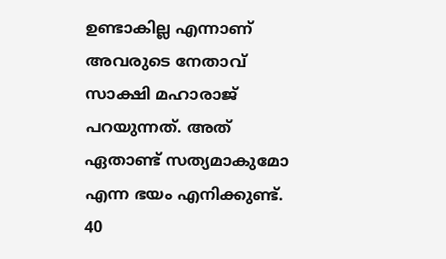ഉണ്ടാകില്ല എന്നാണ് അവരുടെ നേതാവ് സാക്ഷി മഹാരാജ് പറയുന്നത്. അത് ഏതാണ്ട് സത്യമാകുമോ എന്ന ഭയം എനിക്കുണ്ട്. 40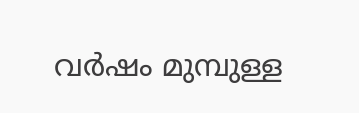വര്‍ഷം മുമ്പുള്ള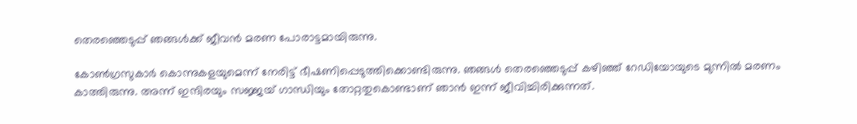തെരഞ്ഞെടുപ്പ് ഞങ്ങള്‍ക്ക് ജീവന്‍ മരണ പോരാട്ടമായിരുന്നു.

കോണ്‍ഗ്രസുകാര്‍ കൊന്നുകളയുമെന്ന് നേരിട്ട് ഭീഷണിപ്പെടുത്തിക്കൊണ്ടിരുന്നു. ഞങ്ങള്‍ തെരഞ്ഞെടുപ്പ് കഴിഞ്ഞ് റേഡിയോയുടെ മുന്നില്‍ മരണം കാത്തിരുന്നു. അന്ന് ഇന്ദിരയും സജ്ജയ് ഗാന്ധിയും തോറ്റതുകൊണ്ടാണ് ഞാന്‍ ഇന്ന് ജീവിച്ചിരിക്കുന്നത്.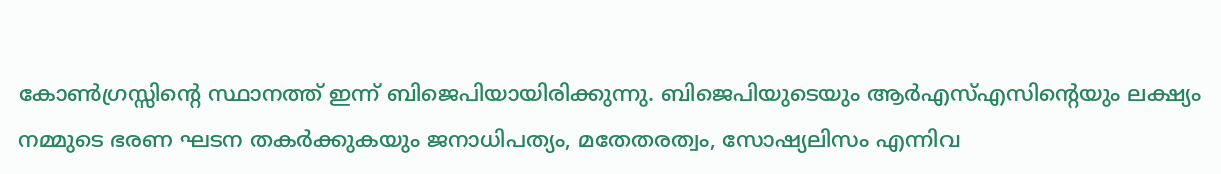കോണ്‍ഗ്രസ്സിന്റെ സ്ഥാനത്ത് ഇന്ന് ബിജെപിയായിരിക്കുന്നു. ബിജെപിയുടെയും ആര്‍എസ്എസിന്റെയും ലക്ഷ്യം നമ്മുടെ ഭരണ ഘടന തകര്‍ക്കുകയും ജനാധിപത്യം, മതേതരത്വം, സോഷ്യലിസം എന്നിവ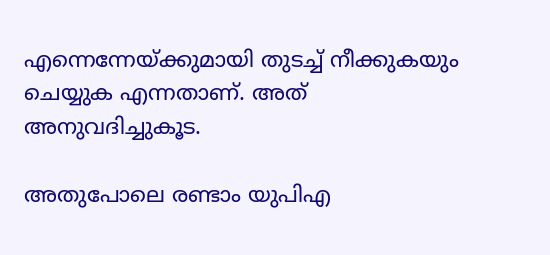എന്നെന്നേയ്ക്കുമായി തുടച്ച് നീക്കുകയും ചെയ്യുക എന്നതാണ്. അത് അനുവദിച്ചുകൂട.

അതുപോലെ രണ്ടാം യുപിഎ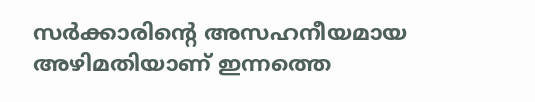സര്‍ക്കാരിന്റെ അസഹനീയമായ അഴിമതിയാണ് ഇന്നത്തെ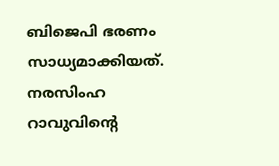ബിജെപി ഭരണം സാധ്യമാക്കിയത്. നരസിംഹ റാവുവിന്റെ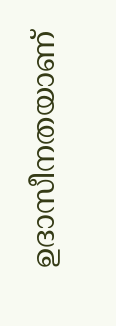ഉദാസീനതയാണ്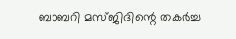ബാബറി മസ്ജിദിന്റെ തകര്‍ച്ച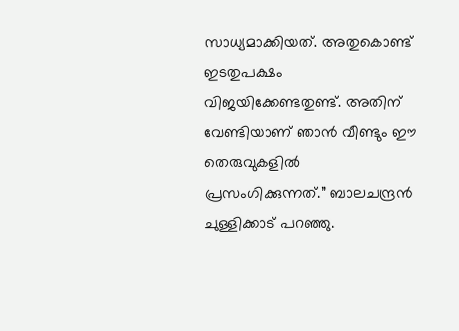സാധ്യമാക്കിയത്. അതുകൊണ്ട് ഇടതുപക്ഷം വിജയിക്കേണ്ടതുണ്ട്. അതിന് വേണ്ടിയാണ് ഞാന്‍ വീണ്ടും ഈ തെരുവുകളില്‍ പ്രസംഗിക്കുന്നത്.” ബാലചന്ദ്രന്‍ ചുള്ളിക്കാട് പറഞ്ഞു.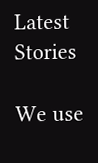Latest Stories

We use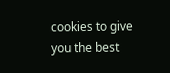cookies to give you the best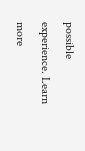possible experience. Learn more